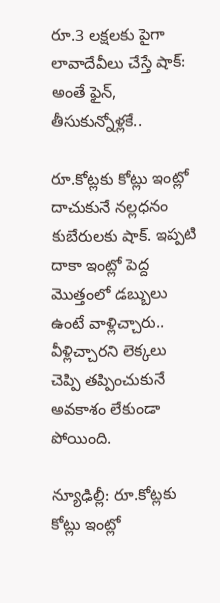రూ.3 లక్షలకు పైగా లావాదేవీలు చేస్తే షాక్: అంతే ఫైన్, తీసుకున్నోళ్లకే..

రూ.కోట్లకు కోట్లు ఇంట్లో దాచుకునే నల్లధనం కుబేరులకు షాక్. ఇప్పటి దాకా ఇంట్లో పెద్ద మొత్తంలో డబ్బులు ఉంటే వాళ్లిచ్చారు.. వీళ్లిచ్చారని లెక్కలు చెప్పి తప్పించుకునే అవకాశం లేకుండా పోయింది.

న్యూఢిల్లీ: రూ.కోట్లకు కోట్లు ఇంట్లో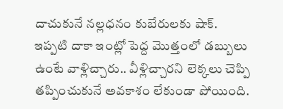దాచుకునే నల్లధనం కుబేరులకు షాక్. ఇప్పటి దాకా ఇంట్లో పెద్ద మొత్తంలో డబ్బులు ఉంటే వాళ్లిచ్చారు.. వీళ్లిచ్చారని లెక్కలు చెప్పి తప్పించుకునే అవకాశం లేకుండా పోయింది.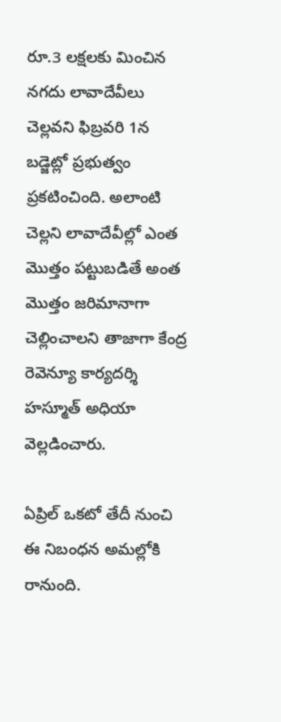రూ.3 లక్షలకు మించిన నగదు లావాదేవీలు చెల్లవని ఫిబ్రవరి 1న బడ్జెట్లో ప్రభుత్వం ప్రకటించింది. అలాంటి చెల్లని లావాదేవీల్లో ఎంత మొత్తం పట్టుబడితే అంత మొత్తం జరిమానాగా చెల్లించాలని తాజాగా కేంద్ర రెవెన్యూ కార్యదర్శి హస్మూత్ అధియా వెల్లడించారు.

ఏప్రిల్‌ ఒకటో తేదీ నుంచి ఈ నిబంధన అమల్లోకి రానుంది.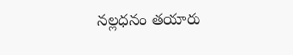నల్లధనం తయారు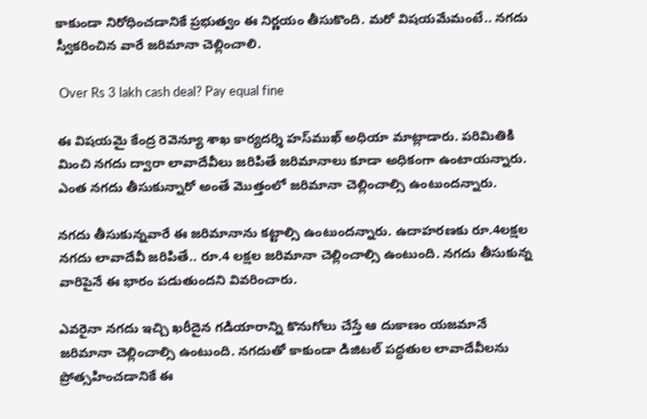కాకుండా నిరోధించడానికే ప్రభుత్వం ఈ నిర్ణయం తీసుకొంది. మరో విషయమేమంటే.. నగదు స్వీకరించిన వారే జరిమానా చెల్లించాలి.

 Over Rs 3 lakh cash deal? Pay equal fine

ఈ విషయమై కేంద్ర రెవెన్యూ శాఖ కార్యదర్శి హస్‌ముఖ్‌ అధియా మాట్లాడారు. పరిమితికి మించి నగదు ద్వారా లావాదేవీలు జరిపితే జరిమానాలు కూడా అధికంగా ఉంటాయన్నారు. ఎంత నగదు తీసుకున్నారో అంతే మొత్తంలో జరిమానా చెల్లించాల్సి ఉంటుందన్నారు.

నగదు తీసుకున్నవారే ఈ జరిమానాను కట్టాల్సి ఉంటుందన్నారు. ఉదాహరణకు రూ.4లక్షల నగదు లావాదేవీ జరిపితే.. రూ.4 లక్షల జరిమానా చెల్లించాల్సి ఉంటుంది. నగదు తీసుకున్న వారిపైనే ఈ భారం పడుతుందని వివరించారు.

ఎవరైనా నగదు ఇచ్చి ఖరీదైన గడియారాన్ని కొనుగోలు చేస్తే ఆ దుకాణం యజమానే జరిమానా చెల్లించాల్సి ఉంటుంది. నగదుతో కాకుండా డిజిటల్‌ పద్ధతుల లావాదేవీలను ప్రోత్సహించడానికే ఈ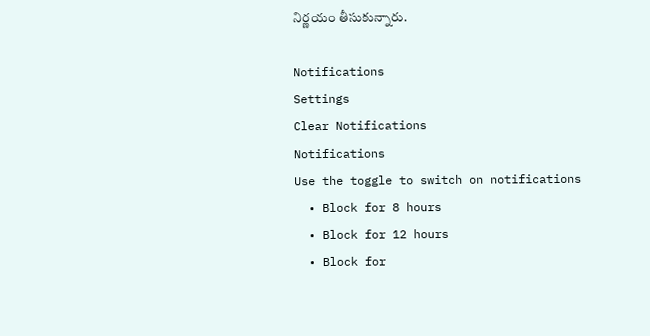నిర్ణయం తీసుకున్నారు.

Notifications
Settings
Clear Notifications
Notifications
Use the toggle to switch on notifications
  • Block for 8 hours
  • Block for 12 hours
  • Block for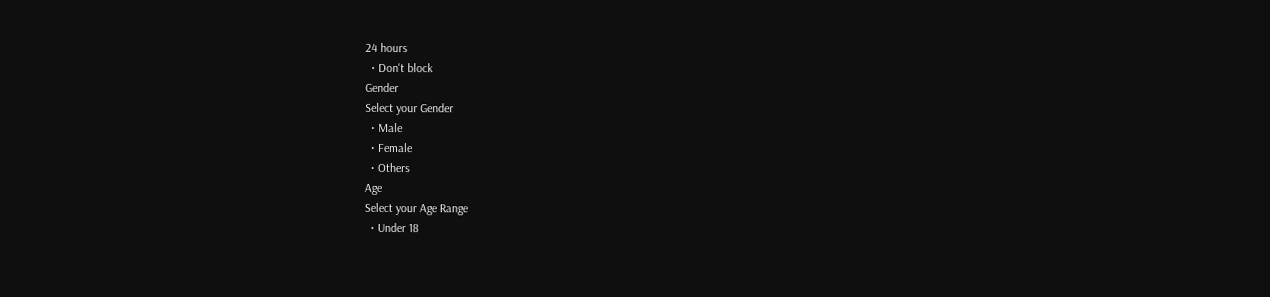24 hours
  • Don't block
Gender
Select your Gender
  • Male
  • Female
  • Others
Age
Select your Age Range
  • Under 18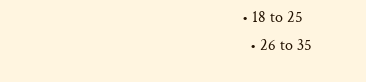• 18 to 25
  • 26 to 35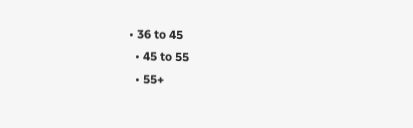• 36 to 45
  • 45 to 55
  • 55+